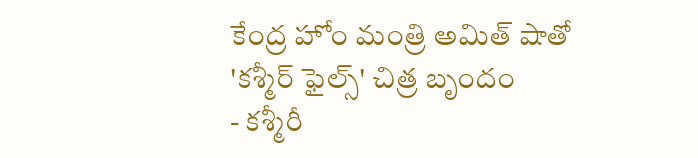కేంద్ర హోం మంత్రి అమిత్ షాతో 'కశ్మీర్ ఫైల్స్' చిత్ర బృందం
- కశ్మీరీ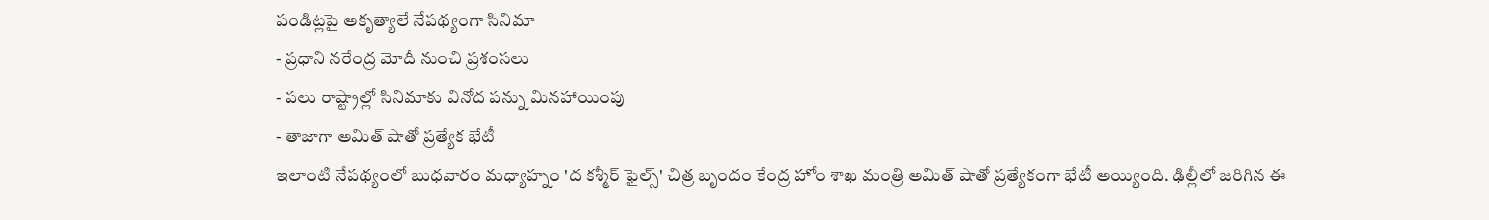పండిట్లపై అకృత్యాలే నేపథ్యంగా సినిమా
- ప్రధాని నరేంద్ర మోదీ నుంచి ప్రశంసలు
- పలు రాష్ట్రాల్లో సినిమాకు వినోద పన్ను మినహాయింపు
- తాజాగా అమిత్ షాతో ప్రత్యేక భేటీ
ఇలాంటి నేపథ్యంలో బుధవారం మధ్యాహ్నం 'ద కశ్మీర్ ఫైల్స్' చిత్ర బృందం కేంద్ర హోం శాఖ మంత్రి అమిత్ షాతో ప్రత్యేకంగా భేటీ అయ్యింది. ఢిల్లీలో జరిగిన ఈ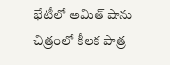భేటీలో అమిత్ షాను చిత్రంలో కీలక పాత్ర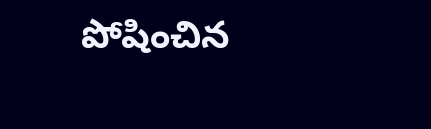పోషించిన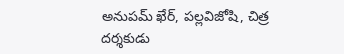అనుపమ్ ఖేర్, పల్లవిజోషి, చిత్ర దర్శకుడు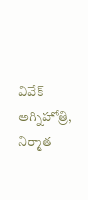వివేక్ అగ్నిహోత్రి, నిర్మాత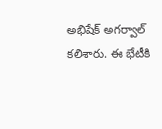అభిషేక్ అగర్వాల్ కలిశారు. ఈ భేటీకి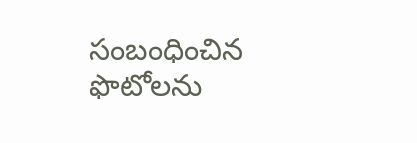సంబంధించిన ఫొటోలను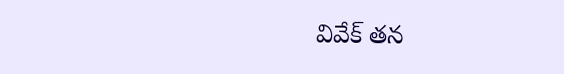వివేక్ తన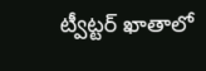ట్వీట్టర్ ఖాతాలో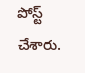పోస్ట్ చేశారు.